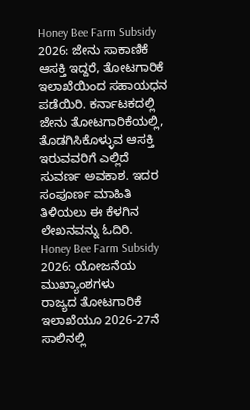Honey Bee Farm Subsidy 2026: ಜೇನು ಸಾಕಾಣಿಕೆ ಆಸಕ್ತಿ ಇದ್ದರೆ, ತೋಟಗಾರಿಕೆ ಇಲಾಖೆಯಿಂದ ಸಹಾಯಧನ ಪಡೆಯಿರಿ. ಕರ್ನಾಟಕದಲ್ಲಿ ಜೇನು ತೋಟಗಾರಿಕೆಯಲ್ಲಿ, ತೊಡಗಿಸಿಕೊಳ್ಳುವ ಆಸಕ್ತಿ ಇರುವವರಿಗೆ ಎಲ್ಲಿದೆ ಸುವರ್ಣ ಅವಕಾಶ. ಇದರ ಸಂಪೂರ್ಣ ಮಾಹಿತಿ ತಿಳಿಯಲು ಈ ಕೆಳಗಿನ ಲೇಖನವನ್ನು ಓದಿರಿ.
Honey Bee Farm Subsidy 2026: ಯೋಜನೆಯ ಮುಖ್ಯಾಂಶಗಳು
ರಾಜ್ಯದ ತೋಟಗಾರಿಕೆ ಇಲಾಖೆಯೂ 2026-27ನೆ ಸಾಲಿನಲ್ಲಿ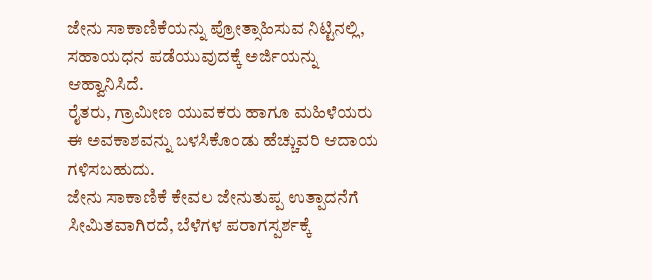ಜೇನು ಸಾಕಾಣಿಕೆಯನ್ನು ಪ್ರೋತ್ಸಾಹಿಸುವ ನಿಟ್ಟಿನಲ್ಲಿ, ಸಹಾಯಧನ ಪಡೆಯುವುದಕ್ಕೆ ಅರ್ಜಿಯನ್ನು ಆಹ್ವಾನಿಸಿದೆ.
ರೈತರು, ಗ್ರಾಮೀಣ ಯುವಕರು ಹಾಗೂ ಮಹಿಳೆಯರು ಈ ಅವಕಾಶವನ್ನು ಬಳಸಿಕೊಂಡು ಹೆಚ್ಚುವರಿ ಆದಾಯ ಗಳಿಸಬಹುದು.
ಜೇನು ಸಾಕಾಣಿಕೆ ಕೇವಲ ಜೇನುತುಪ್ಪ ಉತ್ಪಾದನೆಗೆ ಸೀಮಿತವಾಗಿರದೆ, ಬೆಳೆಗಳ ಪರಾಗಸ್ಪರ್ಶಕ್ಕೆ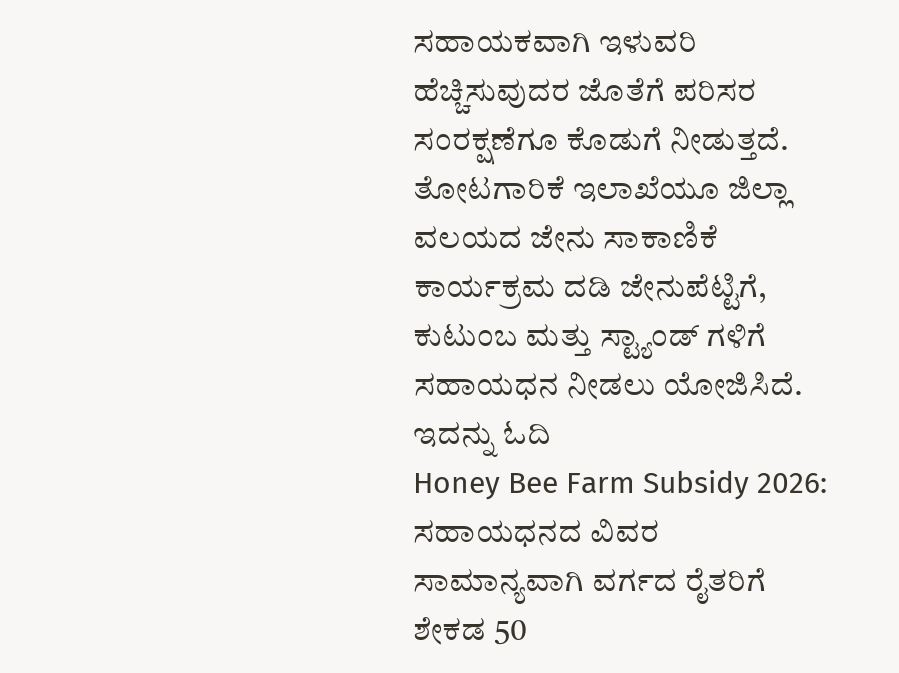ಸಹಾಯಕವಾಗಿ ಇಳುವರಿ ಹೆಚ್ಚಿಸುವುದರ ಜೊತೆಗೆ ಪರಿಸರ ಸಂರಕ್ಷಣೆಗೂ ಕೊಡುಗೆ ನೀಡುತ್ತದೆ.
ತೋಟಗಾರಿಕೆ ಇಲಾಖೆಯೂ ಜಿಲ್ಲಾ ವಲಯದ ಜೇನು ಸಾಕಾಣಿಕೆ ಕಾರ್ಯಕ್ರಮ ದಡಿ ಜೇನುಪೆಟ್ಟಿಗೆ, ಕುಟುಂಬ ಮತ್ತು ಸ್ಟ್ಯಾಂಡ್ ಗಳಿಗೆ ಸಹಾಯಧನ ನೀಡಲು ಯೋಜಿಸಿದೆ.
ಇದನ್ನು ಓದಿ
Honey Bee Farm Subsidy 2026: ಸಹಾಯಧನದ ವಿವರ
ಸಾಮಾನ್ಯವಾಗಿ ವರ್ಗದ ರೈತರಿಗೆ ಶೇಕಡ 50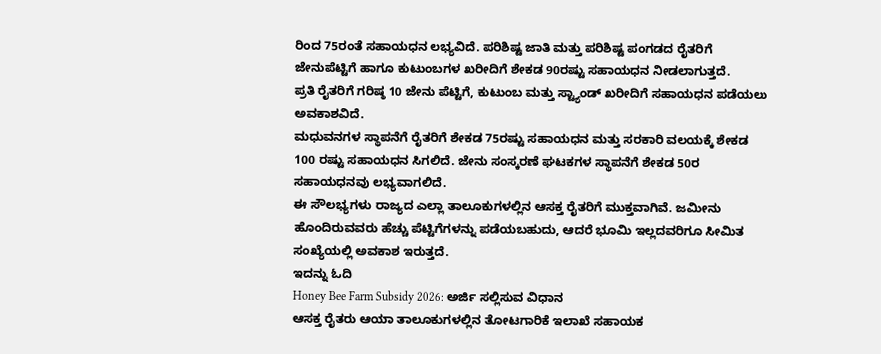ರಿಂದ 75ರಂತೆ ಸಹಾಯಧನ ಲಭ್ಯವಿದೆ. ಪರಿಶಿಷ್ಟ ಜಾತಿ ಮತ್ತು ಪರಿಶಿಷ್ಟ ಪಂಗಡದ ರೈತರಿಗೆ ಜೇನುಪೆಟ್ಟಿಗೆ ಹಾಗೂ ಕುಟುಂಬಗಳ ಖರೀದಿಗೆ ಶೇಕಡ 90ರಷ್ಟು ಸಹಾಯಧನ ನೀಡಲಾಗುತ್ತದೆ.
ಪ್ರತಿ ರೈತರಿಗೆ ಗರಿಷ್ಠ 10 ಜೇನು ಪೆಟ್ಟಿಗೆ, ಕುಟುಂಬ ಮತ್ತು ಸ್ಟ್ಯಾಂಡ್ ಖರೀದಿಗೆ ಸಹಾಯಧನ ಪಡೆಯಲು ಅವಕಾಶವಿದೆ.
ಮಧುವನಗಳ ಸ್ಥಾಪನೆಗೆ ರೈತರಿಗೆ ಶೇಕಡ 75ರಷ್ಟು ಸಹಾಯಧನ ಮತ್ತು ಸರಕಾರಿ ವಲಯಕ್ಕೆ ಶೇಕಡ 100 ರಷ್ಟು ಸಹಾಯಧನ ಸಿಗಲಿದೆ. ಜೇನು ಸಂಸ್ಕರಣೆ ಘಟಕಗಳ ಸ್ಥಾಪನೆಗೆ ಶೇಕಡ 50ರ ಸಹಾಯಧನವು ಲಭ್ಯವಾಗಲಿದೆ.
ಈ ಸೌಲಭ್ಯಗಳು ರಾಜ್ಯದ ಎಲ್ಲಾ ತಾಲೂಕುಗಳಲ್ಲಿನ ಆಸಕ್ತ ರೈತರಿಗೆ ಮುಕ್ತವಾಗಿವೆ. ಜಮೀನು ಹೊಂದಿರುವವರು ಹೆಚ್ಚು ಪೆಟ್ಟಿಗೆಗಳನ್ನು ಪಡೆಯಬಹುದು, ಆದರೆ ಭೂಮಿ ಇಲ್ಲದವರಿಗೂ ಸೀಮಿತ ಸಂಖ್ಯೆಯಲ್ಲಿ ಅವಕಾಶ ಇರುತ್ತದೆ.
ಇದನ್ನು ಓದಿ
Honey Bee Farm Subsidy 2026: ಅರ್ಜಿ ಸಲ್ಲಿಸುವ ವಿಧಾನ
ಆಸಕ್ತ ರೈತರು ಆಯಾ ತಾಲೂಕುಗಳಲ್ಲಿನ ತೋಟಗಾರಿಕೆ ಇಲಾಖೆ ಸಹಾಯಕ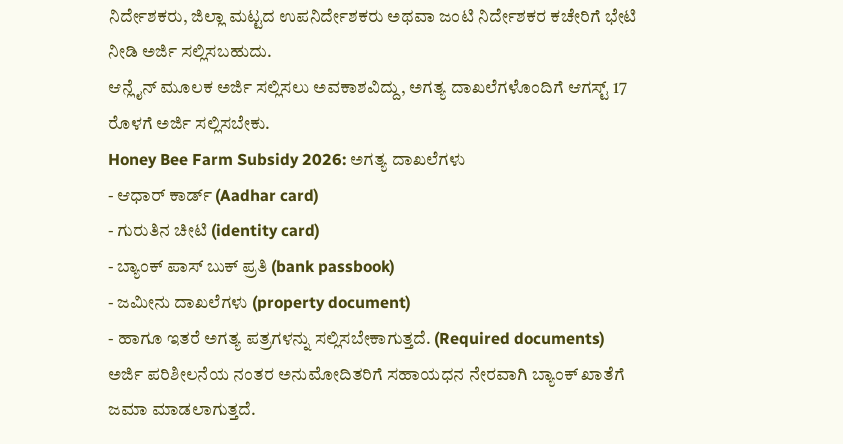ನಿರ್ದೇಶಕರು, ಜಿಲ್ಲಾ ಮಟ್ಟದ ಉಪನಿರ್ದೇಶಕರು ಅಥವಾ ಜಂಟಿ ನಿರ್ದೇಶಕರ ಕಚೇರಿಗೆ ಭೇಟಿ ನೀಡಿ ಅರ್ಜಿ ಸಲ್ಲಿಸಬಹುದು.
ಆನ್ಲೈನ್ ಮೂಲಕ ಅರ್ಜಿ ಸಲ್ಲಿಸಲು ಅವಕಾಶವಿದ್ದು, ಅಗತ್ಯ ದಾಖಲೆಗಳೊಂದಿಗೆ ಆಗಸ್ಟ್ 17 ರೊಳಗೆ ಅರ್ಜಿ ಸಲ್ಲಿಸಬೇಕು.
Honey Bee Farm Subsidy 2026: ಅಗತ್ಯ ದಾಖಲೆಗಳು
- ಆಧಾರ್ ಕಾರ್ಡ್ (Aadhar card)
- ಗುರುತಿನ ಚೀಟಿ (identity card)
- ಬ್ಯಾಂಕ್ ಪಾಸ್ ಬುಕ್ ಪ್ರತಿ (bank passbook)
- ಜಮೀನು ದಾಖಲೆಗಳು (property document)
- ಹಾಗೂ ಇತರೆ ಅಗತ್ಯ ಪತ್ರಗಳನ್ನು ಸಲ್ಲಿಸಬೇಕಾಗುತ್ತದೆ. (Required documents)
ಅರ್ಜಿ ಪರಿಶೀಲನೆಯ ನಂತರ ಅನುಮೋದಿತರಿಗೆ ಸಹಾಯಧನ ನೇರವಾಗಿ ಬ್ಯಾಂಕ್ ಖಾತೆಗೆ ಜಮಾ ಮಾಡಲಾಗುತ್ತದೆ.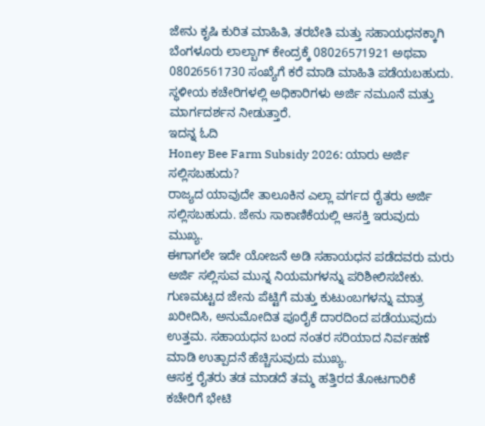ಜೇನು ಕೃಷಿ ಕುರಿತ ಮಾಹಿತಿ, ತರಬೇತಿ ಮತ್ತು ಸಹಾಯಧನಕ್ಕಾಗಿ ಬೆಂಗಳೂರು ಲಾಲ್ಬಾಗ್ ಕೇಂದ್ರಕ್ಕೆ 08026571921 ಅಥವಾ 08026561730 ಸಂಖ್ಯೆಗೆ ಕರೆ ಮಾಡಿ ಮಾಹಿತಿ ಪಡೆಯಬಹುದು. ಸ್ಥಳೀಯ ಕಚೇರಿಗಳಲ್ಲಿ ಅಧಿಕಾರಿಗಳು ಅರ್ಜಿ ನಮೂನೆ ಮತ್ತು ಮಾರ್ಗದರ್ಶನ ನೀಡುತ್ತಾರೆ.
ಇದನ್ನ ಓದಿ
Honey Bee Farm Subsidy 2026: ಯಾರು ಅರ್ಜಿ ಸಲ್ಲಿಸಬಹುದು?
ರಾಜ್ಯದ ಯಾವುದೇ ತಾಲೂಕಿನ ಎಲ್ಲಾ ವರ್ಗದ ರೈತರು ಅರ್ಜಿ ಸಲ್ಲಿಸಬಹುದು. ಜೇನು ಸಾಕಾಣಿಕೆಯಲ್ಲಿ ಆಸಕ್ತಿ ಇರುವುದು ಮುಖ್ಯ.
ಈಗಾಗಲೇ ಇದೇ ಯೋಜನೆ ಅಡಿ ಸಹಾಯಧನ ಪಡೆದವರು ಮರು ಅರ್ಜಿ ಸಲ್ಲಿಸುವ ಮುನ್ನ ನಿಯಮಗಳನ್ನು ಪರಿಶೀಲಿಸಬೇಕು.
ಗುಣಮಟ್ಟದ ಜೇನು ಪೆಟ್ಟಿಗೆ ಮತ್ತು ಕುಟುಂಬಗಳನ್ನು ಮಾತ್ರ ಖರೀದಿಸಿ, ಅನುಮೋದಿತ ಪೂರೈಕೆ ದಾರದಿಂದ ಪಡೆಯುವುದು ಉತ್ತಮ. ಸಹಾಯಧನ ಬಂದ ನಂತರ ಸರಿಯಾದ ನಿರ್ವಹಣೆ ಮಾಡಿ ಉತ್ಪಾದನೆ ಹೆಚ್ಚಿಸುವುದು ಮುಖ್ಯ.
ಆಸಕ್ತ ರೈತರು ತಡ ಮಾಡದೆ ತಮ್ಮ ಹತ್ತಿರದ ತೋಟಗಾರಿಕೆ ಕಚೇರಿಗೆ ಭೇಟಿ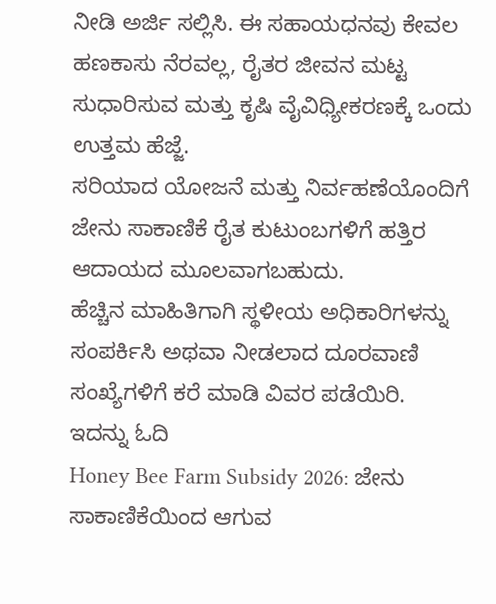ನೀಡಿ ಅರ್ಜಿ ಸಲ್ಲಿಸಿ. ಈ ಸಹಾಯಧನವು ಕೇವಲ ಹಣಕಾಸು ನೆರವಲ್ಲ, ರೈತರ ಜೀವನ ಮಟ್ಟ ಸುಧಾರಿಸುವ ಮತ್ತು ಕೃಷಿ ವೈವಿಧ್ಯೀಕರಣಕ್ಕೆ ಒಂದು ಉತ್ತಮ ಹೆಜ್ಜೆ.
ಸರಿಯಾದ ಯೋಜನೆ ಮತ್ತು ನಿರ್ವಹಣೆಯೊಂದಿಗೆ ಜೇನು ಸಾಕಾಣಿಕೆ ರೈತ ಕುಟುಂಬಗಳಿಗೆ ಹತ್ತಿರ ಆದಾಯದ ಮೂಲವಾಗಬಹುದು.
ಹೆಚ್ಚಿನ ಮಾಹಿತಿಗಾಗಿ ಸ್ಥಳೀಯ ಅಧಿಕಾರಿಗಳನ್ನು ಸಂಪರ್ಕಿಸಿ ಅಥವಾ ನೀಡಲಾದ ದೂರವಾಣಿ ಸಂಖ್ಯೆಗಳಿಗೆ ಕರೆ ಮಾಡಿ ವಿವರ ಪಡೆಯಿರಿ.
ಇದನ್ನು ಓದಿ
Honey Bee Farm Subsidy 2026: ಜೇನು ಸಾಕಾಣಿಕೆಯಿಂದ ಆಗುವ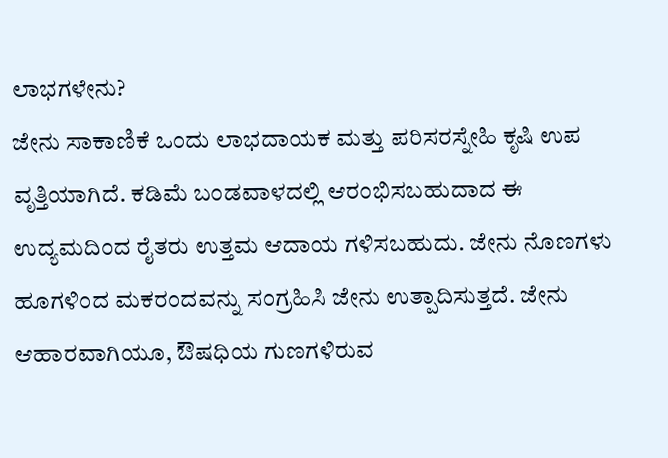ಲಾಭಗಳೇನು?
ಜೇನು ಸಾಕಾಣಿಕೆ ಒಂದು ಲಾಭದಾಯಕ ಮತ್ತು ಪರಿಸರಸ್ನೇಹಿ ಕೃಷಿ ಉಪ ವೃತ್ತಿಯಾಗಿದೆ. ಕಡಿಮೆ ಬಂಡವಾಳದಲ್ಲಿ ಆರಂಭಿಸಬಹುದಾದ ಈ ಉದ್ಯಮದಿಂದ ರೈತರು ಉತ್ತಮ ಆದಾಯ ಗಳಿಸಬಹುದು. ಜೇನು ನೊಣಗಳು ಹೂಗಳಿಂದ ಮಕರಂದವನ್ನು ಸಂಗ್ರಹಿಸಿ ಜೇನು ಉತ್ಪಾದಿಸುತ್ತದೆ. ಜೇನು ಆಹಾರವಾಗಿಯೂ, ಔಷಧಿಯ ಗುಣಗಳಿರುವ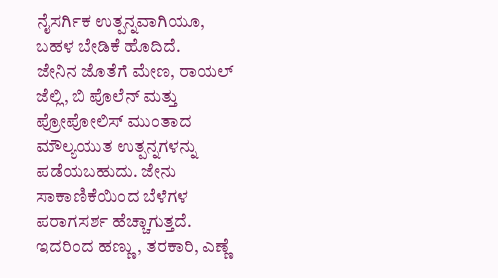ನೈಸರ್ಗಿಕ ಉತ್ಪನ್ನವಾಗಿಯೂ, ಬಹಳ ಬೇಡಿಕೆ ಹೊದಿದೆ.
ಜೇನಿನ ಜೊತೆಗೆ ಮೇಣ, ರಾಯಲ್ ಜೆಲ್ಲಿ, ಬಿ ಪೊಲೆನ್ ಮತ್ತು ಪ್ರೋಪೋಲಿಸ್ ಮುಂತಾದ ಮೌಲ್ಯಯುತ ಉತ್ಪನ್ನಗಳನ್ನು ಪಡೆಯಬಹುದು. ಜೇನು ಸಾಕಾಣಿಕೆಯಿಂದ ಬೆಳೆಗಳ ಪರಾಗಸರ್ಶ ಹೆಚ್ಚಾಗುತ್ತದೆ. ಇದರಿಂದ ಹಣ್ಣು, ತರಕಾರಿ, ಎಣ್ಣೆ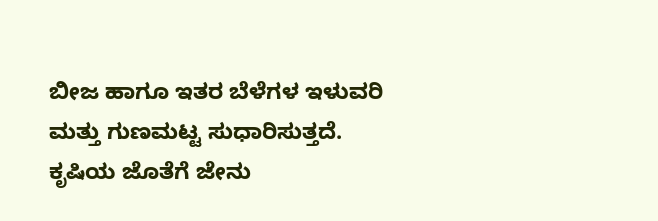ಬೀಜ ಹಾಗೂ ಇತರ ಬೆಳೆಗಳ ಇಳುವರಿ ಮತ್ತು ಗುಣಮಟ್ಟ ಸುಧಾರಿಸುತ್ತದೆ.
ಕೃಷಿಯ ಜೊತೆಗೆ ಜೇನು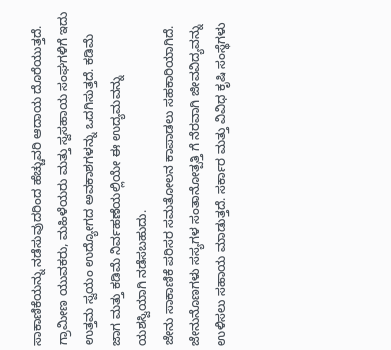ಸಾಕಾಣಿಕೆಯನ್ನು ನಡೆಸುವುದರಿಂದ ಹೆಚ್ಚುವರಿ ಆದಾಯ ದೊರೆಯುತ್ತದೆ. ಗ್ರಾಮೀಣ ಯುವಕರು, ಮಹಿಳೆಯರು ಮತ್ತು ಸ್ವಸಹಾಯ ಸಂಘಗಳಿಗೆ ಇದು ಉತ್ತಮ ಸ್ವಯಂ ಉದ್ಯೋಗದ ಅವಕಾಶಗಳನ್ನು ಒದಗಿಸುತ್ತದೆ. ಕಡಿಮೆ ಜಾಗ ಮತ್ತು ಕಡಿಮೆ ನಿರ್ವಹಣೆಯಲ್ಲಿಯೇ ಈ ಉದ್ಯಮವನ್ನು ಯಶಸ್ವಿಯಾಗಿ ನಡೆಸಬಹುದು.
ಜೇನು ಸಾಕಾಣಿಕೆ ಪರಿಸರ ಸಮತೋಲನ ಕಾಪಾಡಲು ಸಹಕಾರಿಯಾಗಿದೆ. ಜೇನುನೊಣಗಳು ಸಸ್ಯಗಳ ಸಂತಾನೋತ್ಪತ್ತಿ ಗೆ ನೆರವಾಗಿ ಜೀವವಿದ್ಯವನ್ನು ಉಳಿಸಲು ಸಹಾಯ ಮಾಡುತ್ತದೆ. ಸರ್ಕಾರ ಮತ್ತು ವಿವಿಧ ಕೃಷಿ ಸಂಸ್ಥೆಗಳು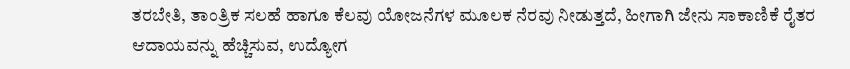ತರಬೇತಿ, ತಾಂತ್ರಿಕ ಸಲಹೆ ಹಾಗೂ ಕೆಲವು ಯೋಜನೆಗಳ ಮೂಲಕ ನೆರವು ನೀಡುತ್ತದೆ, ಹೀಗಾಗಿ ಜೇನು ಸಾಕಾಣಿಕೆ ರೈತರ ಆದಾಯವನ್ನು ಹೆಚ್ಚಿಸುವ, ಉದ್ಯೋಗ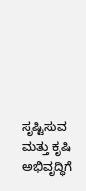ಸೃಷ್ಟಿಸುವ ಮತ್ತು ಕೃಷಿ ಅಭಿವೃದ್ಧಿಗೆ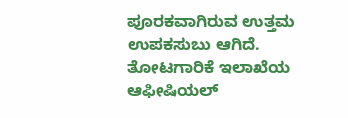ಪೂರಕವಾಗಿರುವ ಉತ್ತಮ ಉಪಕಸುಬು ಆಗಿದೆ.
ತೋಟಗಾರಿಕೆ ಇಲಾಖೆಯ ಆಫೀಷಿಯಲ್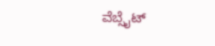ವೆಬ್ಸೈಟ್